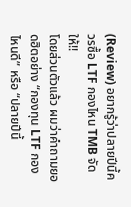(Review) อยากรู้ว่าปลายปีนี้ควรซื้อ LTF กองไหน TMB จัดให้!!
โดยส่วนตัวแล้ว ผมว่าคำถามยอดฮิตอย่าง “กองทุน LTF กองไหนดี” หรือ “ปลายปีนี้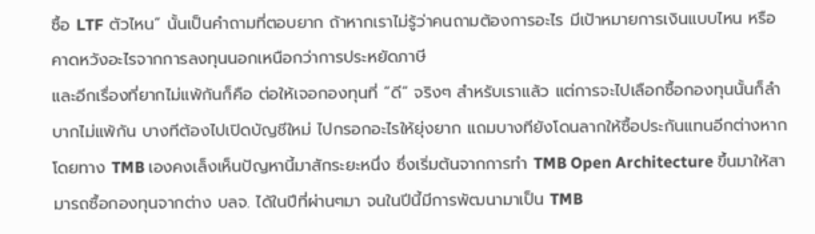ซื้อ LTF ตัวไหน” นั้นเป็นคำถามที่ตอบยาก ถ้าหากเราไม่รู้ว่าคนถามต้องการอะไร มีเป้าหมายการเงินแบบไหน หรือคาดหวังอะไรจากการลงทุนนอกเหนือกว่าการประหยัดภาษี
และอีกเรื่องที่ยากไม่แพ้กันก็คือ ต่อให้เจอกองทุนที่ ”ดี” จริงๆ สำหรับเราแล้ว แต่การจะไปเลือกซื้อกองทุนนั้นก็ลำบากไม่แพ้กัน บางทีต้องไปเปิดบัญชีใหม่ ไปกรอกอะไรให้ยุ่งยาก แถมบางทียังโดนลากให้ซื้อประกันแทนอีกต่างหาก
โดยทาง TMB เองคงเล็งเห็นปัญหานี้มาสักระยะหนึ่ง ซึ่งเริ่มต้นจากการทำ TMB Open Architecture ขึ้นมาให้สามารถซื้อกองทุนจากต่าง บลจ. ได้ในปีที่ผ่านๆมา จนในปีนี้มีการพัฒนามาเป็น TMB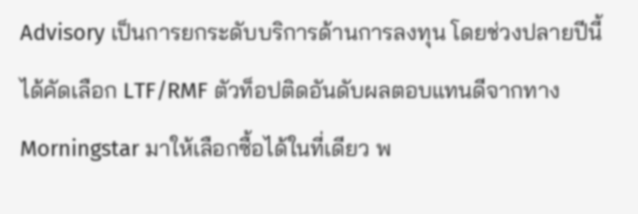Advisory เป็นการยกระดับบริการด้านการลงทุน โดยช่วงปลายปีนี้ได้คัดเลือก LTF/RMF ตัวท็อปติดอันดับผลตอบแทนดีจากทาง Morningstar มาให้เลือกซื้อได้ในที่เดียว พ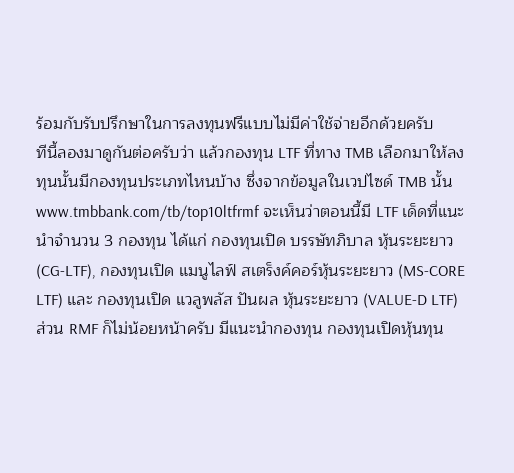ร้อมกับรับปรึกษาในการลงทุนฟรีแบบไม่มีค่าใช้จ่ายอีกด้วยครับ
ทีนี้ลองมาดูกันต่อครับว่า แล้วกองทุน LTF ที่ทาง TMB เลือกมาให้ลงทุนนั้นมีกองทุนประเภทไหนบ้าง ซึ่งจากข้อมูลในเวปไซด์ TMB นั้น www.tmbbank.com/tb/top10ltfrmf จะเห็นว่าตอนนี้มี LTF เด็ดที่แนะนำจำนวน 3 กองทุน ได้แก่ กองทุนเปิด บรรษัทภิบาล หุ้นระยะยาว (CG-LTF), กองทุนเปิด แมนูไลฟ์ สเตร็งค์คอร์หุ้นระยะยาว (MS-CORE LTF) และ กองทุนเปิด แวลูพลัส ปันผล หุ้นระยะยาว (VALUE-D LTF)
ส่วน RMF ก็ไม่น้อยหน้าครับ มีแนะนำกองทุน กองทุนเปิดหุ้นทุน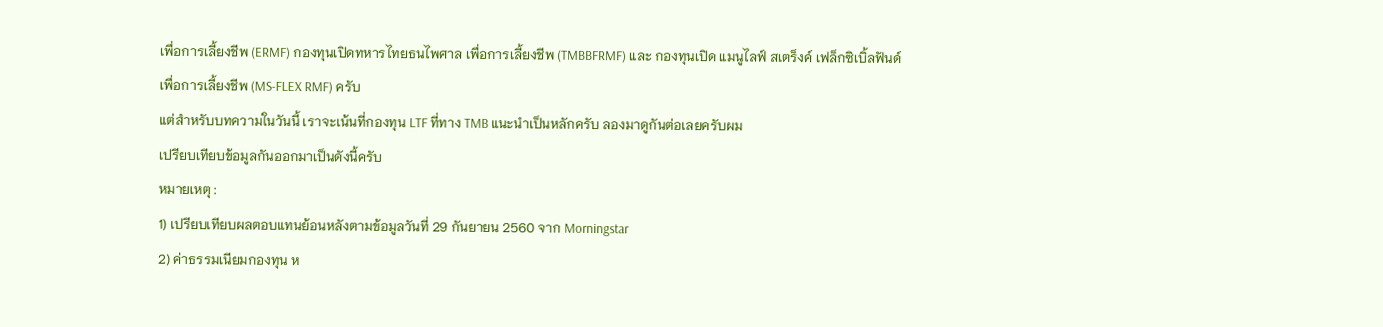เพื่อการเลี้ยงชีพ (ERMF) กองทุนเปิดทหารไทยธนไพศาล เพื่อการเลี้ยงชีพ (TMBBFRMF) และ กองทุนเปิด แมนูไลฟ์ สเตร็งค์ เฟล็กซิเบิ้ลฟันด์ เพื่อการเลี้ยงชีพ (MS-FLEX RMF) ครับ
แต่สำหรับบทความในวันนี้ เราจะเน้นที่กองทุน LTF ที่ทาง TMB แนะนำเป็นหลักครับ ลองมาดูกันต่อเลยครับผม
เปรียบเทียบข้อมูลกันออกมาเป็นดังนี้ครับ
หมายเหตุ :
1) เปรียบเทียบผลตอบแทนย้อนหลังตามข้อมูลวันที่ 29 กันยายน 2560 จาก Morningstar
2) ค่าธรรมเนียมกองทุน ห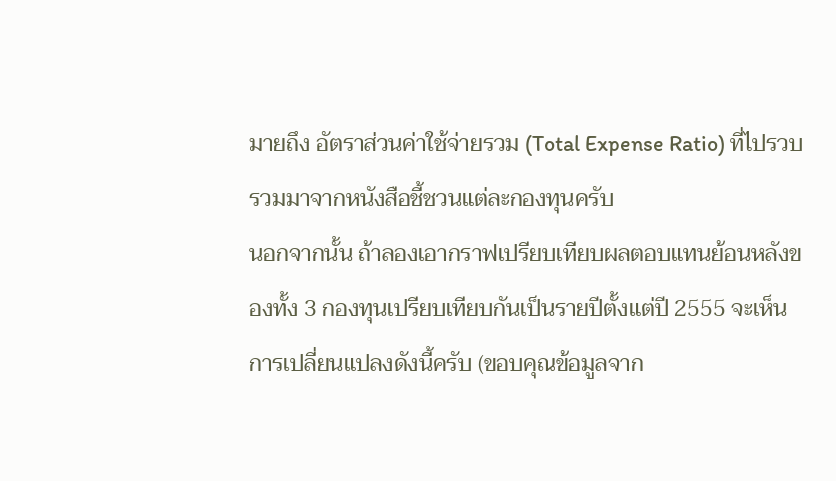มายถึง อัตราส่วนค่าใช้จ่ายรวม (Total Expense Ratio) ที่ไปรวบรวมมาจากหนังสือชี้ชวนแต่ละกองทุนครับ
นอกจากนั้น ถ้าลองเอากราฟเปรียบเทียบผลตอบแทนย้อนหลังของทั้ง 3 กองทุนเปรียบเทียบกันเป็นรายปีตั้งแต่ปี 2555 จะเห็นการเปลี่ยนแปลงดังนี้ครับ (ขอบคุณข้อมูลจาก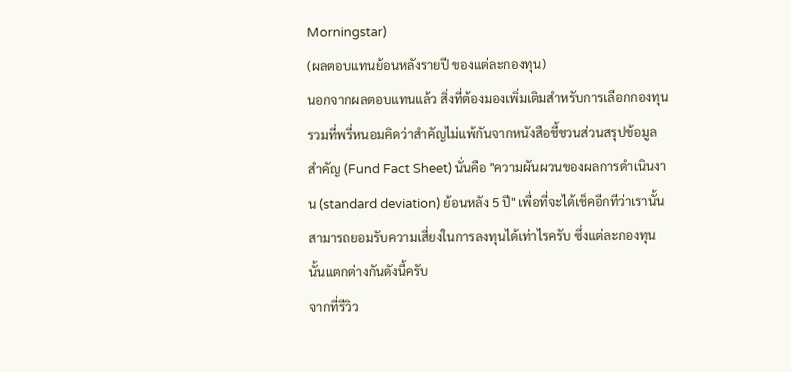Morningstar)
(ผลตอบแทนย้อนหลังรายปี ของแต่ละกองทุน)
นอกจากผลตอบแทนแล้ว สิ่งที่ต้องมองเพิ่มเติมสำหรับการเลือกกองทุนรวมที่พรี่หนอมคิดว่าสำคัญไม่แพ้กันจากหนังสือชี้ชวนส่วนสรุปข้อมูลสำคัญ (Fund Fact Sheet) นั่นคือ "ความผันผวนของผลการดำเนินงาน (standard deviation) ย้อนหลัง 5 ปี" เพื่อที่จะได้เช็คอีกทีว่าเรานั้นสามารถยอมรับความเสี่ยงในการลงทุนได้เท่าไรครับ ซึ่งแต่ละกองทุนนั้นแตกต่างกันดังนี้ครับ
จากที่รีวิว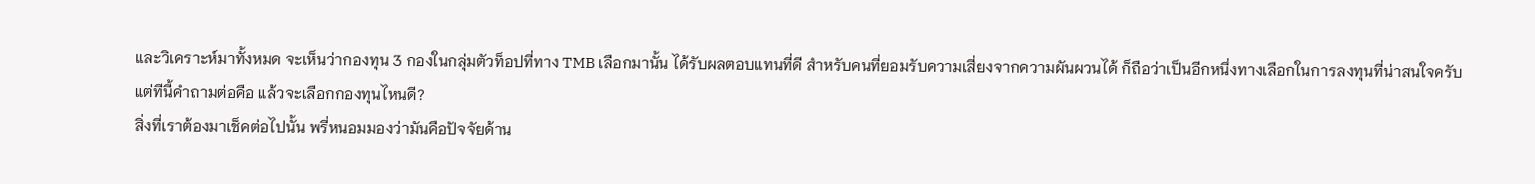และวิเคราะห์มาทั้งหมด จะเห็นว่ากองทุน 3 กองในกลุ่มตัวท็อปที่ทาง TMB เลือกมานั้น ได้รับผลตอบแทนที่ดี สำหรับคนที่ยอมรับความเสี่ยงจากความผันผวนได้ ก็ถือว่าเป็นอีกหนึ่งทางเลือกในการลงทุนที่น่าสนใจครับ
แต่ทีนี้คำถามต่อคือ แล้วจะเลือกกองทุนไหนดี?
สิ่งที่เราต้องมาเช็คต่อไปนั้น พรี่หนอมมองว่ามันคือปัจจัยด้าน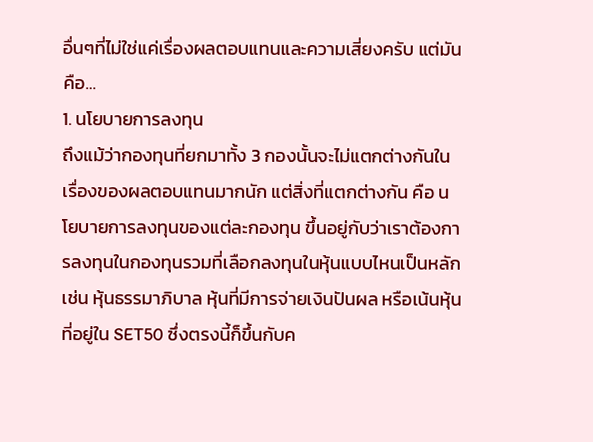อื่นๆที่ไม่ใช่แค่เรื่องผลตอบแทนและความเสี่ยงครับ แต่มันคือ…
1. นโยบายการลงทุน
ถึงแม้ว่ากองทุนที่ยกมาทั้ง 3 กองนั้นจะไม่แตกต่างกันในเรื่องของผลตอบแทนมากนัก แต่สิ่งที่แตกต่างกัน คือ นโยบายการลงทุนของแต่ละกองทุน ขึ้นอยู่กับว่าเราต้องการลงทุนในกองทุนรวมที่เลือกลงทุนในหุ้นแบบไหนเป็นหลัก เช่น หุ้นธรรมาภิบาล หุ้นที่มีการจ่ายเงินปันผล หรือเน้นหุ้นที่อยู่ใน SET50 ซึ่งตรงนี้ก็ขึ้นกับค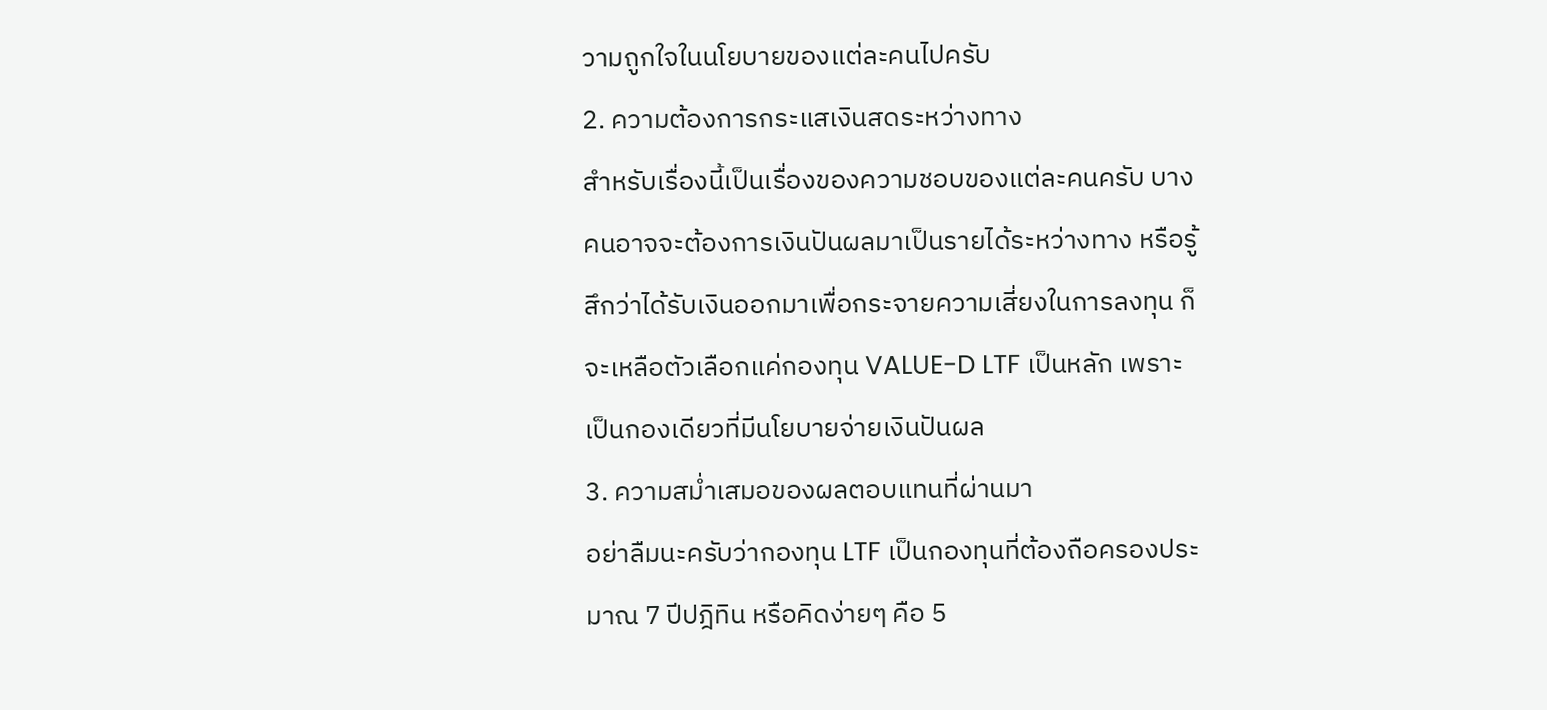วามถูกใจในนโยบายของแต่ละคนไปครับ
2. ความต้องการกระแสเงินสดระหว่างทาง
สำหรับเรื่องนี้เป็นเรื่องของความชอบของแต่ละคนครับ บางคนอาจจะต้องการเงินปันผลมาเป็นรายได้ระหว่างทาง หรือรู้สึกว่าได้รับเงินออกมาเพื่อกระจายความเสี่ยงในการลงทุน ก็จะเหลือตัวเลือกแค่กองทุน VALUE-D LTF เป็นหลัก เพราะเป็นกองเดียวที่มีนโยบายจ่ายเงินปันผล
3. ความสม่ำเสมอของผลตอบแทนที่ผ่านมา
อย่าลืมนะครับว่ากองทุน LTF เป็นกองทุนที่ต้องถือครองประมาณ 7 ปีปฎิทิน หรือคิดง่ายๆ คือ 5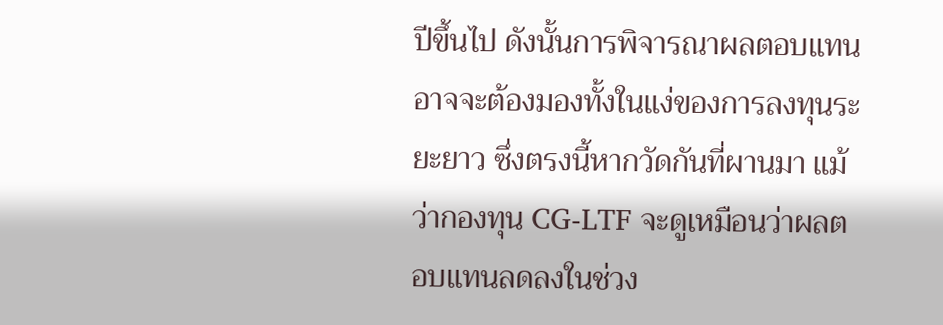ปีขึ้นไป ดังนั้นการพิจารณาผลตอบแทนอาจจะต้องมองทั้งในแง่ของการลงทุนระยะยาว ซึ่งตรงนี้หากวัดกันที่ผานมา แม้ว่ากองทุน CG-LTF จะดูเหมือนว่าผลตอบแทนลดลงในช่วง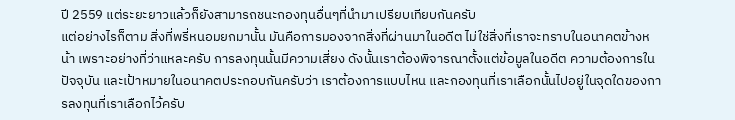ปี 2559 แต่ระยะยาวแล้วก็ยังสามารถชนะกองทุนอื่นๆที่นำมาเปรียบเทียบกันครับ
แต่อย่างไรก็ตาม สิ่งที่พรี่หนอมยกมานั้น มันคือการมองจากสิ่งที่ผ่านมาในอดีต ไม่ใช่สิ่งที่เราจะทราบในอนาคตข้างหน้า เพราะอย่างที่ว่าแหละครับ การลงทุนนั้นมีความเสี่ยง ดังนั้นเราต้องพิจารณาตั้งแต่ข้อมูลในอดีต ความต้องการในปัจจุบัน และเป้าหมายในอนาคตประกอบกันครับว่า เราต้องการแบบไหน และกองทุนที่เราเลือกนั้นไปอยู่ในจุดใดของการลงทุนที่เราเลือกไว้ครับ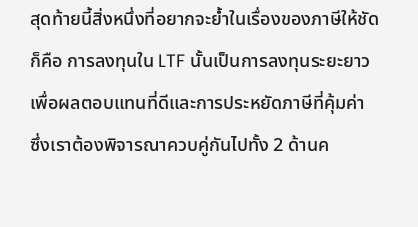สุดท้ายนี้สิ่งหนึ่งที่อยากจะย้ำในเรื่องของภาษีให้ชัดก็คือ การลงทุนใน LTF นั้นเป็นการลงทุนระยะยาว เพื่อผลตอบแทนที่ดีและการประหยัดภาษีที่คุ้มค่า ซึ่งเราต้องพิจารณาควบคู่กันไปทั้ง 2 ด้านค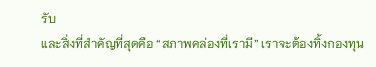รับ
และสิ่งที่สำคัญที่สุดคือ “สภาพคล่องที่เรามี” เราจะต้องทิ้งกองทุน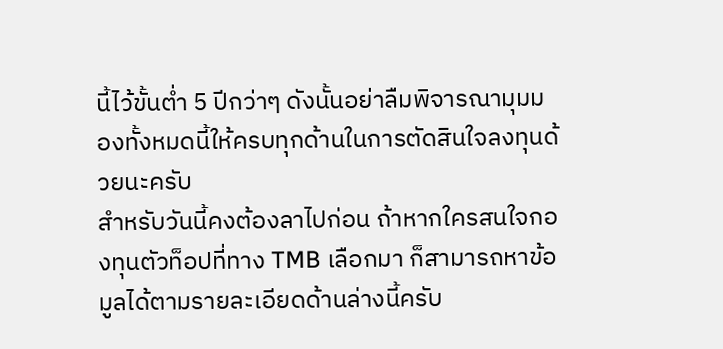นี้ไว้ขั้นต่ำ 5 ปีกว่าๆ ดังนั้นอย่าลืมพิจารณามุมมองทั้งหมดนี้ให้ครบทุกด้านในการตัดสินใจลงทุนด้วยนะครับ
สำหรับวันนี้คงต้องลาไปก่อน ถ้าหากใครสนใจกองทุนตัวท็อปที่ทาง TMB เลือกมา ก็สามารถหาข้อมูลได้ตามรายละเอียดด้านล่างนี้ครับ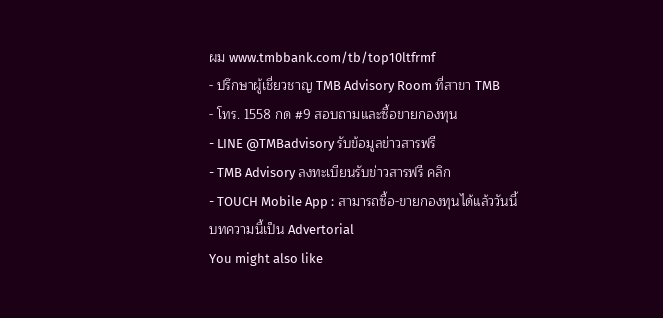ผม www.tmbbank.com/tb/top10ltfrmf
- ปรึกษาผู้เชี่ยวชาญ TMB Advisory Room ที่สาขา TMB
- โทร. 1558 กด #9 สอบถามและซื้อขายกองทุน
- LINE @TMBadvisory รับข้อมูลข่าวสารฟรี
- TMB Advisory ลงทะเบียนรับข่าวสารฟรี คลิก
- TOUCH Mobile App : สามารถซื้อ-ขายกองทุนได้แล้ววันนี้
บทความนี้เป็น Advertorial
You might also like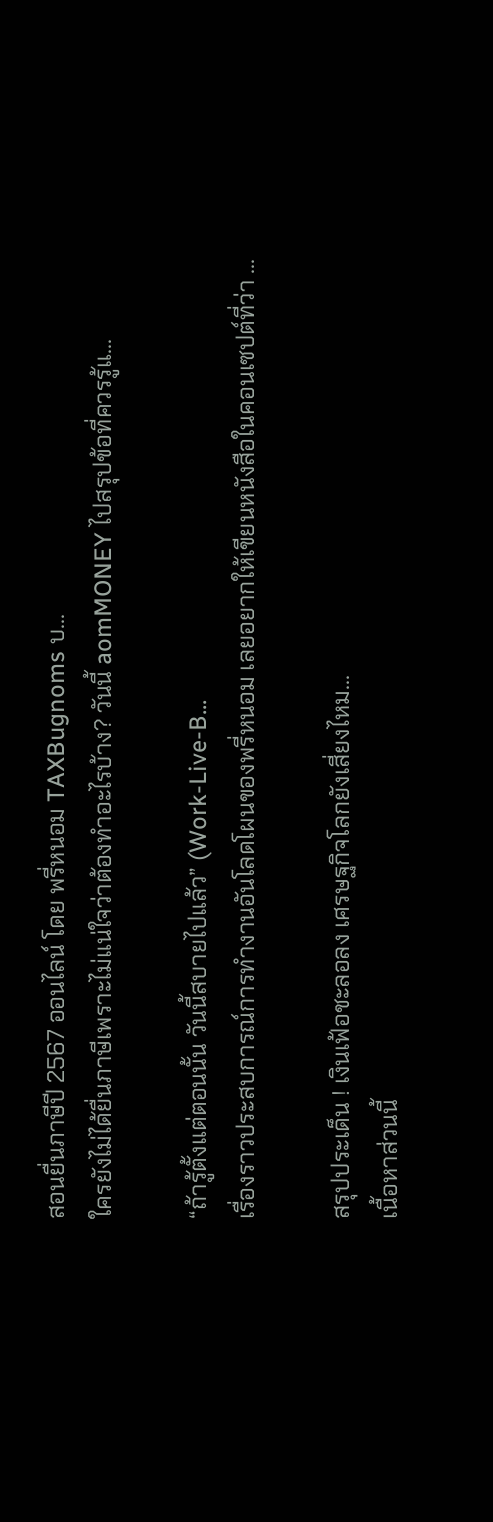สอนยื่นภาษีปี 2567 ออนไลน์ โดย พรี่หนอม TAXBugnoms บ...
ใครยังไม่ได้ยื่นภาษีเพราะไม่แน่ใจว่าต้องทำอะไรบ้าง? วันนี้ aomMONEY ไปสรุปข้อที่ควรรู้แ...

“ถ้ารู้ตั้งแต่ตอนนั้น วันนี้สบายไปแล้ว” (Work-Live-B...
เรื่องราวประสบการณ์การทำงานอันโลดโผนของพรี่หนอม เลยอยากให้เขียนหนังสือในคอนเซปต์ที่ว่า ...

สรุปประเด็น ! เงินเฟ้อชะลอลง เศรษฐกิจโลกยังเสี่ยงไหม...
เนื้อหาส่วนนี้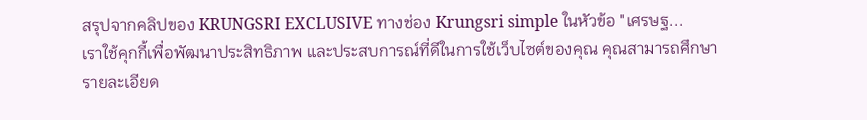สรุปจากคลิปของ KRUNGSRI EXCLUSIVE ทางช่อง Krungsri simple ในหัวข้อ "เศรษฐ...
เราใช้คุกกี้เพื่อพัฒนาประสิทธิภาพ และประสบการณ์ที่ดีในการใช้เว็บไซต์ของคุณ คุณสามารถศึกษารายละเอียด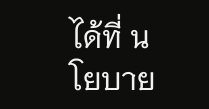ได้ที่ นโยบาย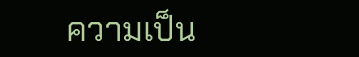ความเป็น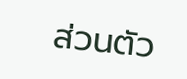ส่วนตัว